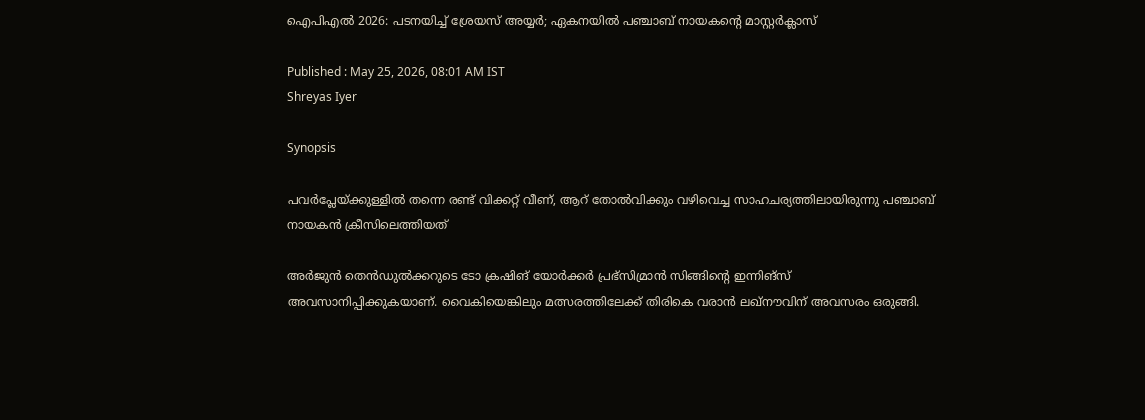ഐപിഎല്‍ 2026: പടനയിച്ച് ശ്രേയസ് അയ്യർ; ഏകനയില്‍ പഞ്ചാബ് നായകന്റെ മാസ്റ്റർക്ലാസ്

Published : May 25, 2026, 08:01 AM IST
Shreyas Iyer

Synopsis

പവര്‍പ്ലേയ്ക്കുള്ളില്‍ തന്നെ രണ്ട് വിക്കറ്റ് വീണ്, ആറ് തോല്‍വിക്കും വഴിവെച്ച സാഹചര്യത്തിലായിരുന്നു പഞ്ചാബ് നായകൻ ക്രീസിലെത്തിയത്

അർജുൻ തെൻഡുല്‍ക്കറുടെ ടോ ക്രഷിങ് യോർക്കര്‍ പ്രഭ്‌സിമ്രാൻ സിങ്ങിന്റെ ഇന്നിങ്സ് അവസാനിപ്പിക്കുകയാണ്. വൈകിയെങ്കിലും മത്സരത്തിലേക്ക് തിരികെ വരാൻ ലഖ്നൗവിന് അവസരം ഒരുങ്ങി.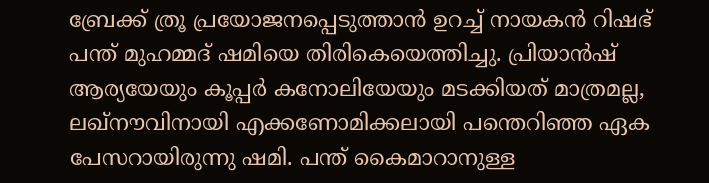ബ്രേക്ക് ത്രൂ പ്രയോജനപ്പെടുത്താൻ ഉറച്ച് നായകൻ റിഷഭ് പന്ത് മുഹമ്മദ് ഷമിയെ തിരികെയെത്തിച്ചു. പ്രിയാൻഷ് ആര്യയേയും കൂപ്പര്‍ കനോലിയേയും മടക്കിയത് മാത്രമല്ല, ലഖ്നൗവിനായി എക്കണോമിക്കലായി പന്തെറിഞ്ഞ ഏക പേസറായിരുന്നു ഷമി. പന്ത് കൈമാറാനുള്ള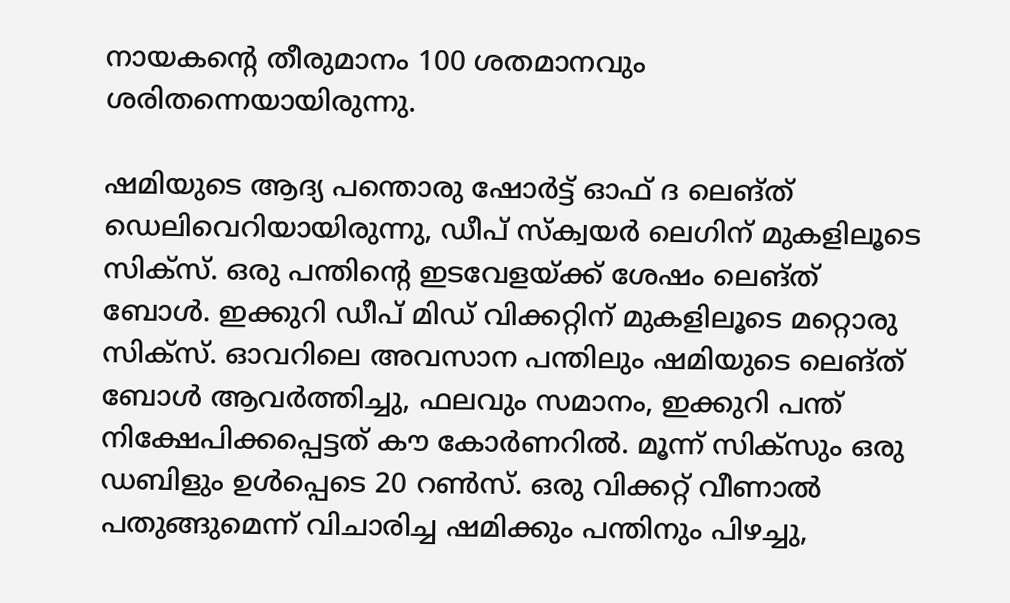നായകന്റെ തീരുമാനം 100 ശതമാനവും ശരിതന്നെയായിരുന്നു.

ഷമിയുടെ ആദ്യ പന്തൊരു ഷോര്‍ട്ട് ഓഫ് ദ ലെങ്ത് ഡെലിവെറിയായിരുന്നു, ഡീപ് സ്ക്വയര്‍ ലെഗിന് മുകളിലൂടെ സിക്സ്. ഒരു പന്തിന്റെ ഇടവേളയ്ക്ക് ശേഷം ലെങ്ത് ബോള്‍. ഇക്കുറി ഡീപ് മിഡ് വിക്കറ്റിന് മുകളിലൂടെ മറ്റൊരു സിക്സ്. ഓവറിലെ അവസാന പന്തിലും ഷമിയുടെ ലെങ്ത് ബോള്‍ ആവ‍ര്‍ത്തിച്ചു, ഫലവും സമാനം, ഇക്കുറി പന്ത് നിക്ഷേപിക്കപ്പെട്ടത് കൗ കോര്‍ണറില്‍. മൂന്ന് സിക്സും ഒരു ഡബിളും ഉള്‍പ്പെടെ 20 റണ്‍സ്. ഒരു വിക്കറ്റ് വീണാല്‍ പതുങ്ങുമെന്ന് വിചാരിച്ച ഷമിക്കും പന്തിനും പിഴച്ചു,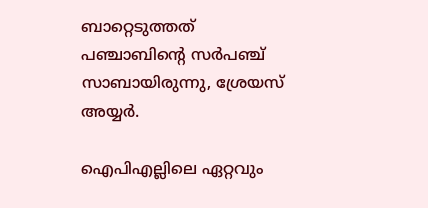ബാറ്റെടുത്തത് പഞ്ചാബിന്റെ സ‍ര്‍പഞ്ച് സാബായിരുന്നു, ശ്രേയസ് അയ്യ‍ര്‍.

ഐപിഎല്ലിലെ ഏറ്റവും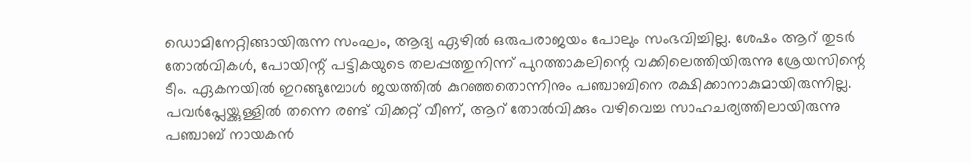ഡൊമിനേറ്റിങ്ങായിരുന്ന സംഘം, ആദ്യ ഏഴില്‍ ഒരുപരാജയം പോലും സംഭവിച്ചില്ല. ശേഷം ആറ് തുടര്‍ തോല്‍വികള്‍, പോയിന്റ് പട്ടികയുടെ തലപ്പത്തുനിന്ന് പുറത്താകലിന്റെ വക്കിലെത്തിയിരുന്നു ശ്രേയസിന്റെ ടീം. ഏകനയില്‍ ഇറങ്ങുമ്പോള്‍ ജയത്തില്‍ കുറഞ്ഞതൊന്നിനും പഞ്ചാബിനെ രക്ഷിക്കാനാകുമായിരുന്നില്ല. പവര്‍പ്ലേയ്ക്കുള്ളില്‍ തന്നെ രണ്ട് വിക്കറ്റ് വീണ്, ആറ് തോല്‍വിക്കും വഴിവെച്ച സാഹചര്യത്തിലായിരുന്നു പഞ്ചാബ് നായകൻ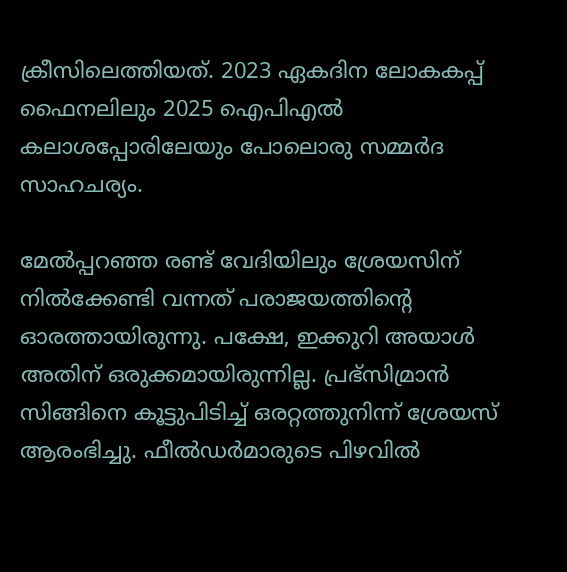ക്രീസിലെത്തിയത്. 2023 ഏകദിന ലോകകപ്പ് ഫൈനലിലും 2025 ഐപിഎല്‍ കലാശപ്പോരിലേയും പോലൊരു സമ്മര്‍ദ സാഹചര്യം.

മേല്‍പ്പറഞ്ഞ രണ്ട് വേദിയിലും ശ്രേയസിന് നില്‍ക്കേണ്ടി വന്നത് പരാജയത്തിന്റെ ഓരത്തായിരുന്നു. പക്ഷേ, ഇക്കുറി അയാള്‍ അതിന് ഒരുക്കമായിരുന്നില്ല. പ്രഭ്‌സിമ്രാൻ സിങ്ങിനെ കൂട്ടുപിടിച്ച് ഒരറ്റത്തുനിന്ന് ശ്രേയസ് ആരംഭിച്ചു. ഫീല്‍ഡര്‍മാരുടെ പിഴവില്‍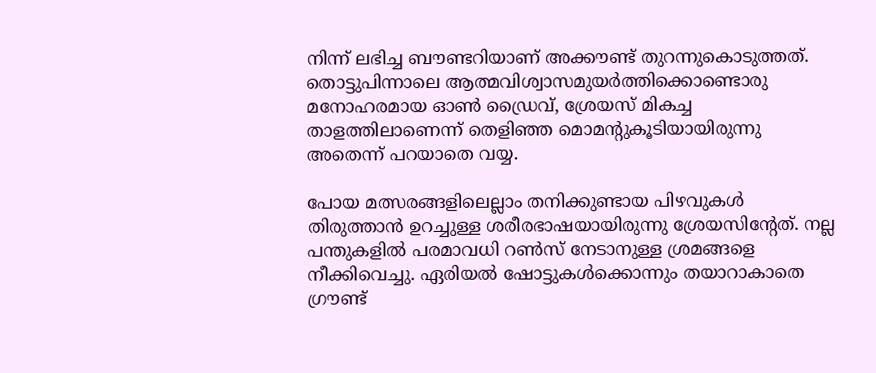നിന്ന് ലഭിച്ച ബൗണ്ടറിയാണ് അക്കൗണ്ട് തുറന്നുകൊടുത്തത്. തൊട്ടുപിന്നാലെ ആത്മവിശ്വാസമുയര്‍ത്തിക്കൊണ്ടൊരു മനോഹരമായ ഓണ്‍ ഡ്രൈവ്, ശ്രേയസ് മികച്ച താളത്തിലാണെന്ന് തെളിഞ്ഞ മൊമന്റുകൂടിയായിരുന്നു അതെന്ന് പറയാതെ വയ്യ.

പോയ മത്സരങ്ങളിലെല്ലാം തനിക്കുണ്ടായ പിഴവുകള്‍ തിരുത്താൻ ഉറച്ചുള്ള ശരീരഭാഷയായിരുന്നു ശ്രേയസിന്റേത്. നല്ല പന്തുകളില്‍ പരമാവധി റണ്‍സ് നേടാനുള്ള ശ്രമങ്ങളെ നീക്കിവെച്ചു. ഏരിയല്‍ ഷോട്ടുകള്‍ക്കൊന്നും തയാറാകാതെ ഗ്രൗണ്ട്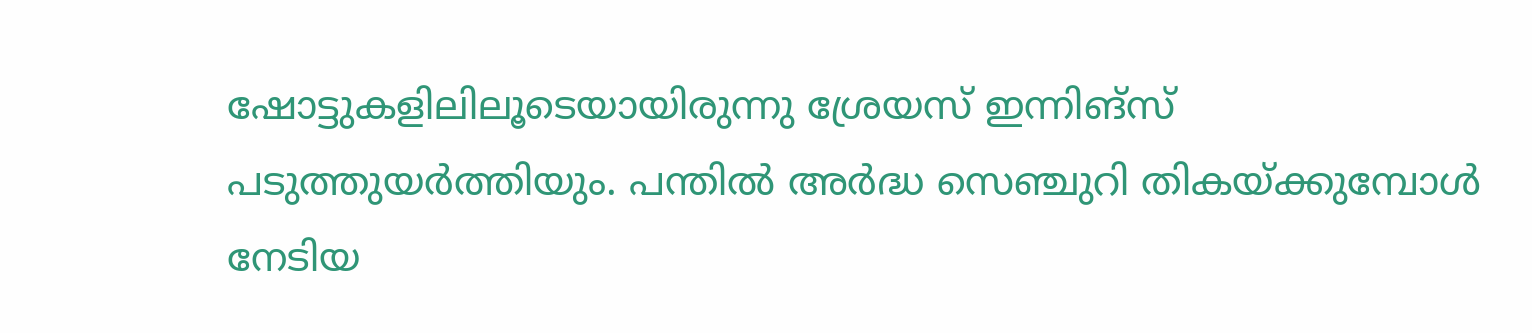ഷോട്ടുകളിലിലൂടെയായിരുന്നു ശ്രേയസ് ഇന്നിങ്സ് പടുത്തുയര്‍ത്തിയും. പന്തില്‍ അര്‍ദ്ധ സെഞ്ചുറി തികയ്ക്കുമ്പോള്‍ നേടിയ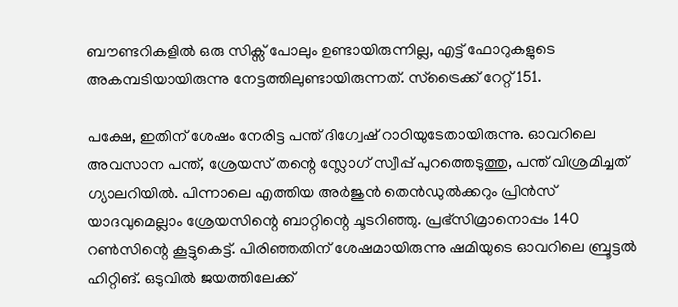ബൗണ്ടറികളില്‍ ഒരു സിക്സ് പോലും ഉണ്ടായിരുന്നില്ല, എട്ട് ഫോറുകളുടെ അകമ്പടിയായിരുന്നു നേട്ടത്തിലുണ്ടായിരുന്നത്. സ്ട്രൈക്ക് റേറ്റ് 151.

പക്ഷേ, ഇതിന് ശേഷം നേരിട്ട പന്ത് ദിഗ്വേഷ് റാഠിയുടേതായിരുന്നു. ഓവറിലെ അവസാന പന്ത്, ശ്രേയസ് തന്റെ സ്ലോഗ് സ്വീപ്പ് പുറത്തെടുത്തു, പന്ത് വിശ്രമിച്ചത് ഗ്യാലറിയില്‍. പിന്നാലെ എത്തിയ അര്‍ജുൻ തെൻഡുല്‍ക്കറും പ്രിൻസ് യാദവുമെല്ലാം ശ്രേയസിന്റെ ബാറ്റിന്റെ ചൂടറിഞ്ഞു. പ്രഭ്സിമ്രാനൊപ്പം 140 റണ്‍സിന്റെ കൂട്ടുകെട്ട്. പിരിഞ്ഞതിന് ശേഷമായിരുന്നു ഷമിയുടെ ഓവറിലെ ബ്രൂട്ടല്‍ ഹിറ്റിങ്. ഒടുവില്‍ ജയത്തിലേക്ക്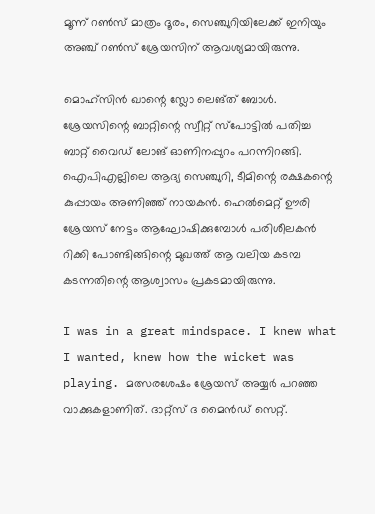മൂന്ന് റണ്‍സ് മാത്രം ദൂരം, സെഞ്ചുറിയിലേക്ക് ഇനിയും അഞ്ച് റണ്‍സ് ശ്രേയസിന് ആവശ്യമായിരുന്നു.

മൊഹ്സിൻ ഖാന്റെ സ്ലോ ലെങ്ത് ബോള്‍. ശ്രേയസിന്റെ ബാറ്റിന്റെ സ്വീറ്റ് സ്പോട്ടില്‍ പതിച്ച ബാറ്റ് വൈഡ് ലോങ് ഓണിനപ്പുറം പറന്നിറങ്ങി. ഐപിഎല്ലിലെ ആദ്യ സെഞ്ചുറി, ടീമിന്റെ രക്ഷകന്റെ കുപ്പായം അണിഞ്ഞ് നായകൻ. ഹെല്‍മെറ്റ് ഊരി ശ്രേയസ് നേട്ടം ആഘോഷിക്കുമ്പോള്‍ പരിശീലകൻ റിക്കി പോണ്ടിങ്ങിന്റെ മുഖത്ത് ആ വലിയ കടമ്പ കടന്നതിന്റെ ആശ്വാസം പ്രകടമായിരുന്നു.

I was in a great mindspace. I knew what I wanted, knew how the wicket was playing. മത്സരശേഷം ശ്രേയസ് അയ്യര്‍ പറഞ്ഞ വാക്കുകളാണിത്. ദാറ്റ്സ് ദ മൈൻഡ് സെറ്റ്.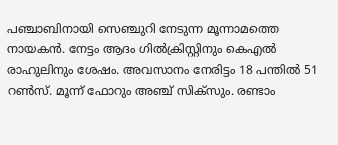പഞ്ചാബിനായി സെഞ്ചുറി നേടുന്ന മൂന്നാമത്തെ നായകൻ. നേട്ടം ആദം ഗില്‍ക്രിസ്റ്റിനും കെഎല്‍ രാഹുലിനും ശേഷം. അവസാനം നേരിട്ടം 18 പന്തില്‍ 51 റണ്‍സ്. മൂന്ന് ഫോറും അഞ്ച് സിക്‌സും. രണ്ടാം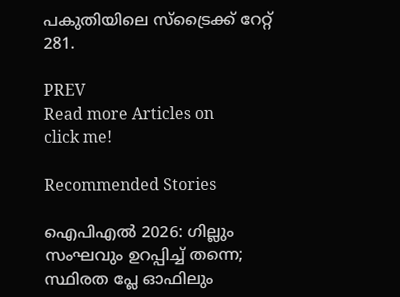പകുതിയിലെ സ്ട്രൈക്ക് റേറ്റ് 281.

PREV
Read more Articles on
click me!

Recommended Stories

ഐപിഎല്‍ 2026: ഗില്ലും സംഘവും ഉറപ്പിച്ച് തന്നെ; സ്ഥിരത പ്ലേ ഓഫിലും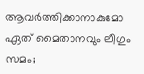ആവർത്തിക്കാനാകുമോ
ഏത് മൈതാനവും ലീഗും സമം;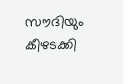സൗദിയും കീഴടക്കി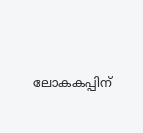ലോകകപ്പിന്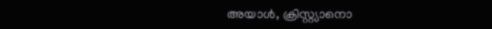അയാള്‍, ക്രിസ്റ്റ്യാനൊ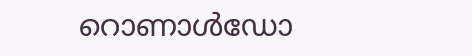റൊണാള്‍ഡോ